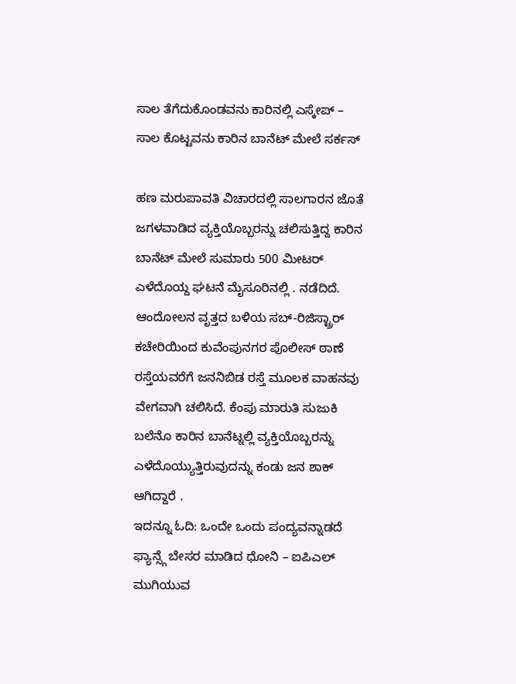ಸಾಲ ತೆಗೆದುಕೊಂಡವನು ಕಾರಿನಲ್ಲಿ ಎಸ್ಕೇಪ್ – ಸಾಲ ಕೊಟ್ಟವನು ಕಾರಿನ ಬಾನೆಟ್ ಮೇಲೆ ಸರ್ಕಸ್

ಹಣ ಮರುಪಾವತಿ ವಿಚಾರದಲ್ಲಿ ಸಾಲಗಾರನ ಜೊತೆ ಜಗಳವಾಡಿದ ವ್ಯಕ್ತಿಯೊಬ್ಬರನ್ನು ಚಲಿಸುತ್ತಿದ್ದ ಕಾರಿನ ಬಾನೆಟ್ ಮೇಲೆ ಸುಮಾರು 500 ಮೀಟರ್ ಎಳೆದೊಯ್ದ ಘಟನೆ ಮೈಸೂರಿನಲ್ಲಿ . ನಡೆದಿದೆ. ಆಂದೋಲನ ವೃತ್ತದ ಬಳಿಯ ಸಬ್-ರಿಜಿಸ್ಟ್ರಾರ್ ಕಚೇರಿಯಿಂದ ಕುವೆಂಪುನಗರ ಪೊಲೀಸ್ ಠಾಣೆ ರಸ್ತೆಯವರೆಗೆ ಜನನಿಬಿಡ ರಸ್ತೆ ಮೂಲಕ ವಾಹನವು ವೇಗವಾಗಿ ಚಲಿಸಿದೆ. ಕೆಂಪು ಮಾರುತಿ ಸುಜುಕಿ ಬಲೆನೊ ಕಾರಿನ ಬಾನೆಟ್ನಲ್ಲಿ ವ್ಯಕ್ತಿಯೊಬ್ಬರನ್ನು ಎಳೆದೊಯ್ಯುತ್ತಿರುವುದನ್ನು ಕಂಡು ಜನ ಶಾಕ್ ಆಗಿದ್ದಾರೆ .
ಇದನ್ನೂ ಓದಿ: ಒಂದೇ ಒಂದು ಪಂದ್ಯವನ್ನಾಡದೆ ಫ್ಯಾನ್ಸ್ಗೆ ಬೇಸರ ಮಾಡಿದ ಧೋನಿ – ಐಪಿಎಲ್ ಮುಗಿಯುವ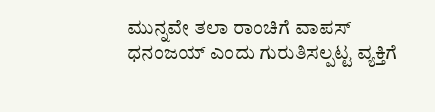ಮುನ್ನವೇ ತಲಾ ರಾಂಚಿಗೆ ವಾಪಸ್
ಧನಂಜಯ್ ಎಂದು ಗುರುತಿಸಲ್ಪಟ್ಟ ವ್ಯಕ್ತಿಗೆ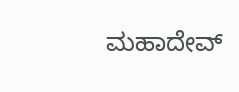ಮಹಾದೇವ್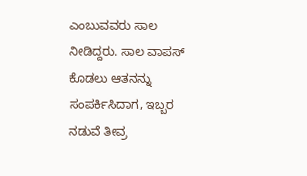ಎಂಬುವವರು ಸಾಲ ನೀಡಿದ್ದರು. ಸಾಲ ವಾಪಸ್ ಕೊಡಲು ಆತನನ್ನು ಸಂಪರ್ಕಿಸಿದಾಗ, ಇಬ್ಬರ ನಡುವೆ ತೀವ್ರ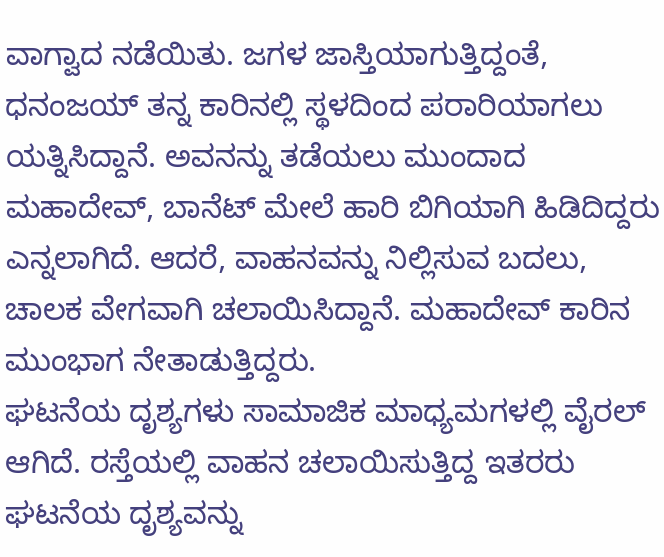ವಾಗ್ವಾದ ನಡೆಯಿತು. ಜಗಳ ಜಾಸ್ತಿಯಾಗುತ್ತಿದ್ದಂತೆ, ಧನಂಜಯ್ ತನ್ನ ಕಾರಿನಲ್ಲಿ ಸ್ಥಳದಿಂದ ಪರಾರಿಯಾಗಲು ಯತ್ನಿಸಿದ್ದಾನೆ. ಅವನನ್ನು ತಡೆಯಲು ಮುಂದಾದ ಮಹಾದೇವ್, ಬಾನೆಟ್ ಮೇಲೆ ಹಾರಿ ಬಿಗಿಯಾಗಿ ಹಿಡಿದಿದ್ದರು ಎನ್ನಲಾಗಿದೆ. ಆದರೆ, ವಾಹನವನ್ನು ನಿಲ್ಲಿಸುವ ಬದಲು, ಚಾಲಕ ವೇಗವಾಗಿ ಚಲಾಯಿಸಿದ್ದಾನೆ. ಮಹಾದೇವ್ ಕಾರಿನ ಮುಂಭಾಗ ನೇತಾಡುತ್ತಿದ್ದರು.
ಘಟನೆಯ ದೃಶ್ಯಗಳು ಸಾಮಾಜಿಕ ಮಾಧ್ಯಮಗಳಲ್ಲಿ ವೈರಲ್ ಆಗಿದೆ. ರಸ್ತೆಯಲ್ಲಿ ವಾಹನ ಚಲಾಯಿಸುತ್ತಿದ್ದ ಇತರರು ಘಟನೆಯ ದೃಶ್ಯವನ್ನು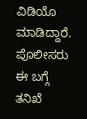ವಿಡಿಯೊ ಮಾಡಿದ್ದಾರೆ. ಪೊಲೀಸರು ಈ ಬಗ್ಗೆ ತನಿಖೆ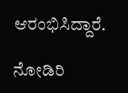ಆರಂಭಿಸಿದ್ದಾರೆ.

ನೋಡಿರಿ